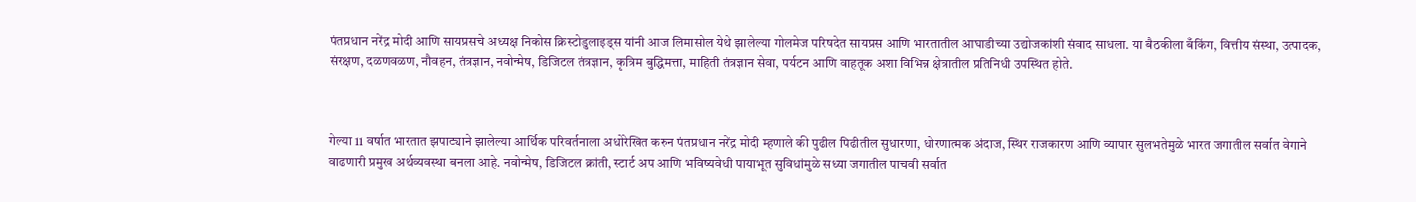पंतप्रधान नरेंद्र मोदी आणि सायप्रसचे अध्यक्ष निकोस क्रिस्टोडुलाइड्स यांनी आज लिमासोल येथे झालेल्या गोलमेज परिषदेत सायप्रस आणि भारतातील आघाडीच्या उद्योजकांशी संवाद साधला. या बैठकीला बँकिंग, वित्तीय संस्था, उत्पादक, संरक्षण, दळणवळण, नौवहन, तंत्रज्ञान, नवोन्मेष, डिजिटल तंत्रज्ञान, कृत्रिम बुद्धिमत्ता, माहिती तंत्रज्ञान सेवा, पर्यटन आणि वाहतूक अशा विभिन्न क्षेत्रातील प्रतिनिधी उपस्थित होते.



गेल्या 11 वर्षात भारतात झपाट्याने झालेल्या आर्थिक परिवर्तनाला अधोरेखित करुन पंतप्रधान नरेंद्र मोदी म्हणाले की पुढील पिढीतील सुधारणा, धोरणात्मक अंदाज, स्थिर राजकारण आणि व्यापार सुलभतेमुळे भारत जगातील सर्वात वेगाने वाढणारी प्रमुख अर्थव्यवस्था बनला आहे. नवोन्मेष, डिजिटल क्रांती, स्टार्ट अप आणि भविष्यवेधी पायाभूत सुविधांमुळे सध्या जगातील पाचवी सर्वात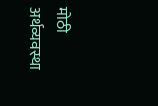मोठी अर्थव्यवस्था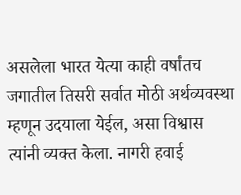असलेला भारत येत्या काही वर्षांतच जगातील तिसरी सर्वात मोठी अर्थव्यवस्था म्हणून उदयाला येईल, असा विश्वास त्यांनी व्यक्त केला. नागरी हवाई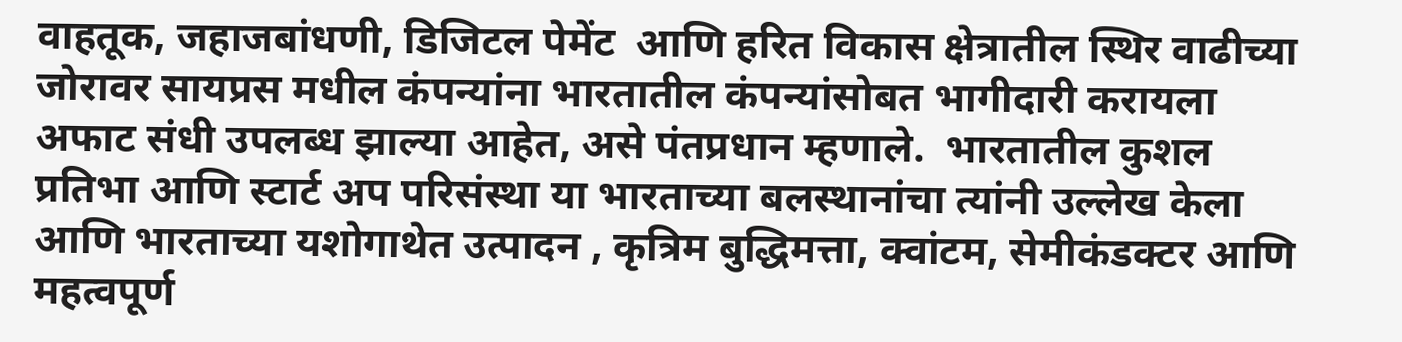वाहतूक, जहाजबांधणी, डिजिटल पेमेंट  आणि हरित विकास क्षेत्रातील स्थिर वाढीच्या जोरावर सायप्रस मधील कंपन्यांना भारतातील कंपन्यांसोबत भागीदारी करायला अफाट संधी उपलब्ध झाल्या आहेत, असे पंतप्रधान म्हणाले.  भारतातील कुशल प्रतिभा आणि स्टार्ट अप परिसंस्था या भारताच्या बलस्थानांचा त्यांनी उल्लेख केला आणि भारताच्या यशोगाथेत उत्पादन , कृत्रिम बुद्धिमत्ता, क्वांटम, सेमीकंडक्टर आणि महत्वपूर्ण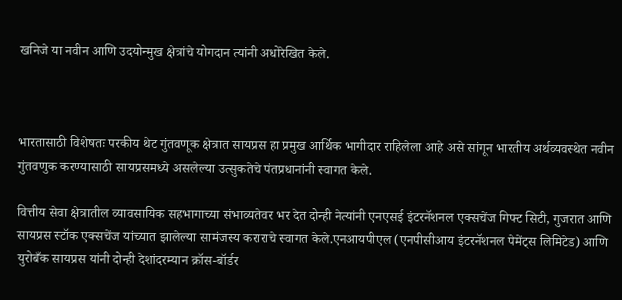खनिजे या नवीन आणि उदयोन्मुख क्षेत्रांचे योगदान त्यांनी अधोरेखित केले.



भारतासाठी विशेषतः परकीय थेट गुंतवणूक क्षेत्रात सायप्रस हा प्रमुख आर्थिक भागीदार राहिलेला आहे असे सांगून भारतीय अर्थव्यवस्थेत नवीन गुंतवणुक करण्यासाठी सायप्रसमध्ये असलेल्या उत्सुकतेचे पंतप्रधानांनी स्वागत केले.

वित्तीय सेवा क्षेत्रातील व्यावसायिक सहभागाच्या संभाव्यतेवर भर देत दोन्ही नेत्यांनी एनएसई इंटरनॅशनल एक्सचेंज गिफ्ट सिटी, गुजरात आणि सायप्रस स्टॉक एक्सचेंज यांच्यात झालेल्या सामंजस्य कराराचे स्वागत केले.एनआयपीएल (एनपीसीआय इंटरनॅशनल पेमेंट्स लिमिटेड) आणि युरोबँक सायप्रस यांनी दोन्ही देशांदरम्यान क्रॉस-बॉर्डर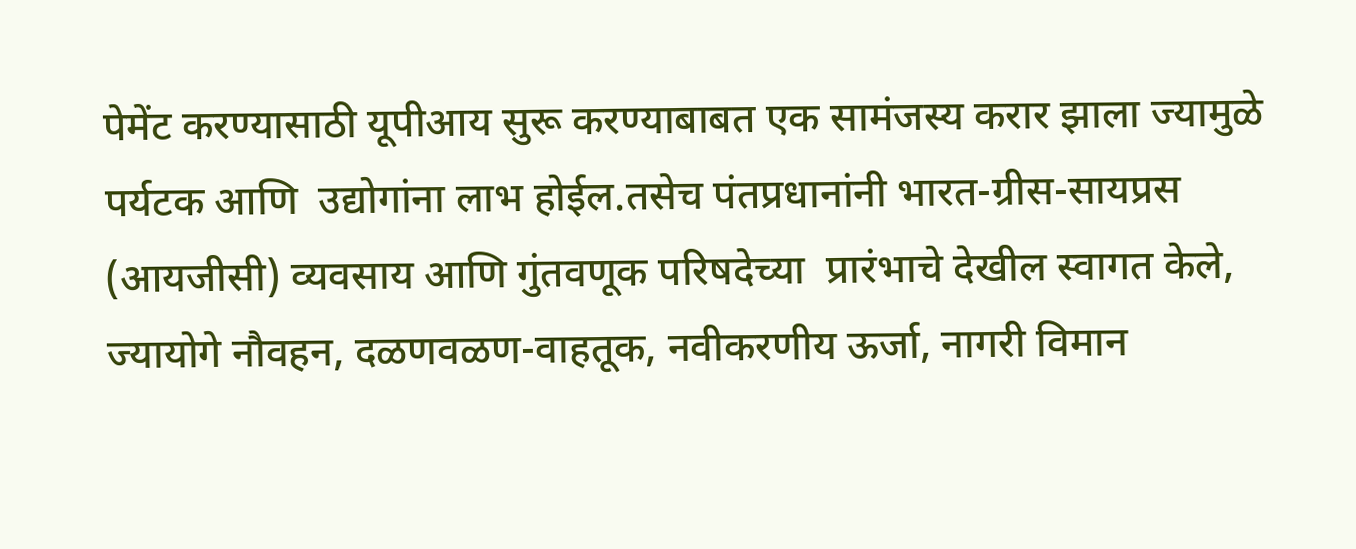पेमेंट करण्यासाठी यूपीआय सुरू करण्याबाबत एक सामंजस्य करार झाला ज्यामुळे पर्यटक आणि  उद्योगांना लाभ होईल.तसेच पंतप्रधानांनी भारत-ग्रीस-सायप्रस (आयजीसी) व्यवसाय आणि गुंतवणूक परिषदेच्या  प्रारंभाचे देखील स्वागत केले, ज्यायोगे नौवहन, दळणवळण-वाहतूक, नवीकरणीय ऊर्जा, नागरी विमान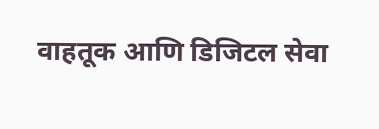वाहतूक आणि डिजिटल सेवा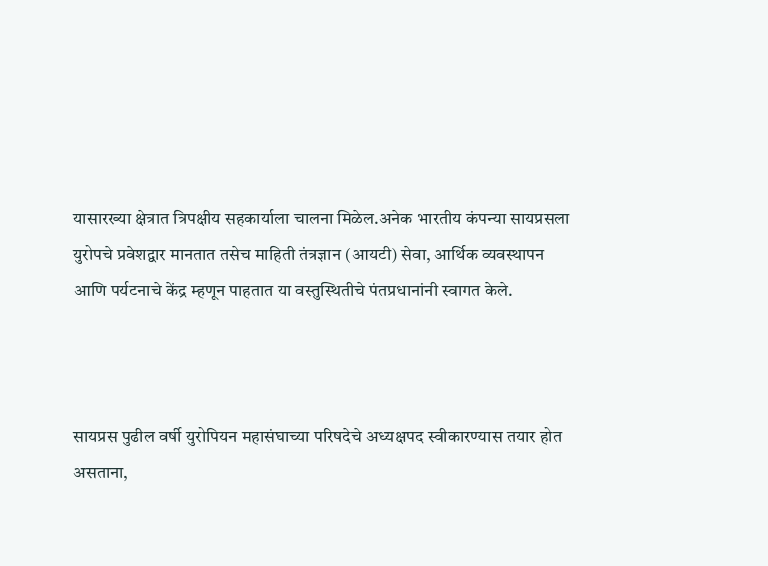यासारख्या क्षेत्रात त्रिपक्षीय सहकार्याला चालना मिळेल.अनेक भारतीय कंपन्या सायप्रसला युरोपचे प्रवेशद्वार मानतात तसेच माहिती तंत्रज्ञान (आयटी) सेवा, आर्थिक व्यवस्थापन आणि पर्यटनाचे केंद्र म्हणून पाहतात या वस्तुस्थितीचे पंतप्रधानांनी स्वागत केले.



सायप्रस पुढील वर्षी युरोपियन महासंघाच्या परिषदेचे अध्यक्षपद स्वीकारण्यास तयार होत असताना,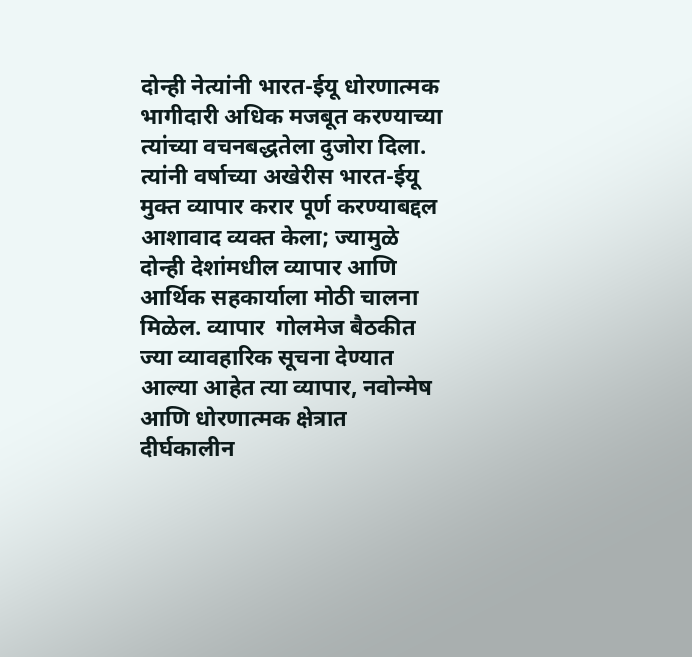दोन्ही नेत्यांनी भारत-ईयू धोरणात्मक भागीदारी अधिक मजबूत करण्याच्या त्यांच्या वचनबद्धतेला दुजोरा दिला. त्यांनी वर्षाच्या अखेरीस भारत-ईयू मुक्त व्यापार करार पूर्ण करण्याबद्दल आशावाद व्यक्त केला; ज्यामुळे दोन्ही देशांमधील व्यापार आणि आर्थिक सहकार्याला मोठी चालना मिळेल. व्यापार  गोलमेज बैठकीत ज्या व्यावहारिक सूचना देण्यात आल्या आहेत त्या व्यापार, नवोन्मेष आणि धोरणात्मक क्षेत्रात दीर्घकालीन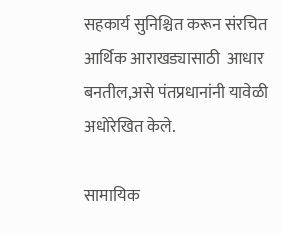सहकार्य सुनिश्चित करून संरचित आर्थिक आराखड्यासाठी  आधार बनतील,असे पंतप्रधानांनी यावेळी अधोरेखित केले.

सामायिक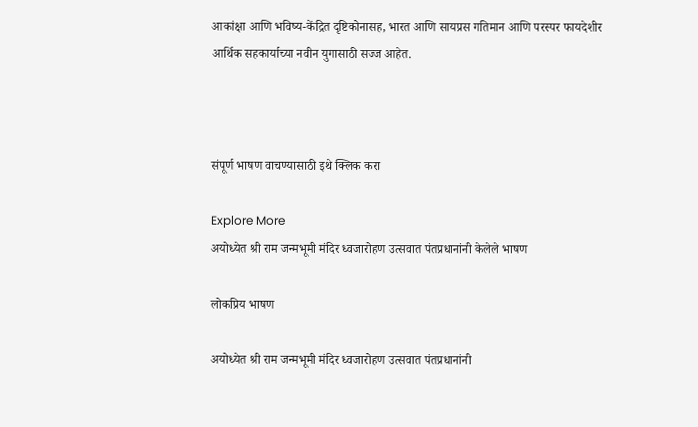आकांक्षा आणि भविष्य-केंद्रित दृष्टिकोनासह, भारत आणि सायप्रस गतिमान आणि परस्पर फायदेशीर आर्थिक सहकार्याच्या नवीन युगासाठी सज्ज आहेत.



संपूर्ण भाषण वाचण्यासाठी इथे क्लिक करा

Explore More
अयोध्येत श्री राम जन्मभूमी मंदिर ध्वजारोहण उत्सवात पंतप्रधानांनी केलेले भाषण

लोकप्रिय भाषण

अयोध्येत श्री राम जन्मभूमी मंदिर ध्वजारोहण उत्सवात पंतप्रधानांनी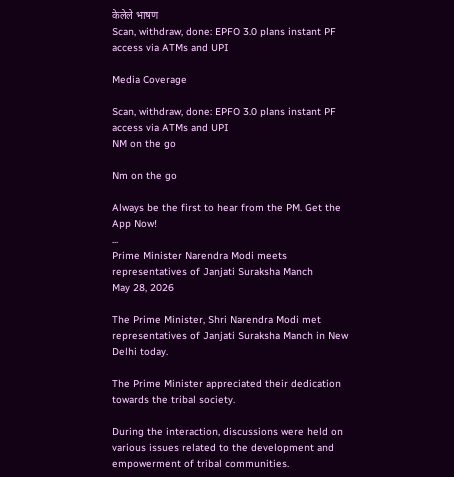केलेले भाषण
Scan, withdraw, done: EPFO 3.0 plans instant PF access via ATMs and UPI

Media Coverage

Scan, withdraw, done: EPFO 3.0 plans instant PF access via ATMs and UPI
NM on the go

Nm on the go

Always be the first to hear from the PM. Get the App Now!
...
Prime Minister Narendra Modi meets representatives of Janjati Suraksha Manch
May 28, 2026

The Prime Minister, Shri Narendra Modi met representatives of Janjati Suraksha Manch in New Delhi today.

The Prime Minister appreciated their dedication towards the tribal society.

During the interaction, discussions were held on various issues related to the development and empowerment of tribal communities.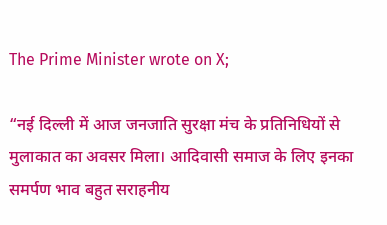The Prime Minister wrote on X;

“नई दिल्ली में आज जनजाति सुरक्षा मंच के प्रतिनिधियों से मुलाकात का अवसर मिला। आदिवासी समाज के लिए इनका समर्पण भाव बहुत सराहनीय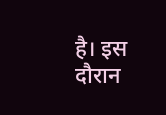है। इस दौरान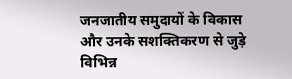जनजातीय समुदायों के विकास और उनके सशक्तिकरण से जुड़े विभिन्न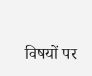विषयों पर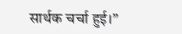सार्थक चर्चा हुई।”